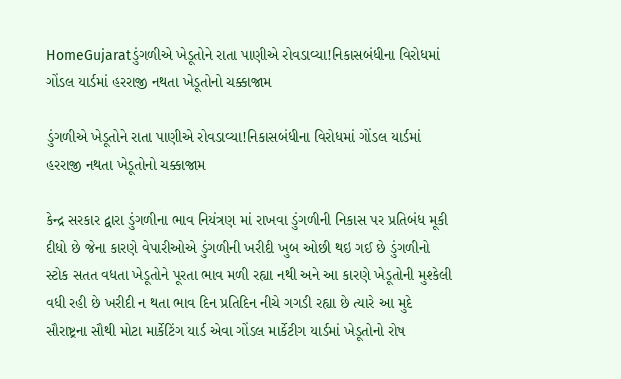HomeGujaratડુંગળીએ ખેડૂતોને રાતા પાણીએ રોવડાવ્યા!નિકાસબંધીના વિરોધમાં ગોંડલ યાર્ડમાં હરરાજી નથતા ખેડૂતોનો ચક્કાજામ

ડુંગળીએ ખેડૂતોને રાતા પાણીએ રોવડાવ્યા!નિકાસબંધીના વિરોધમાં ગોંડલ યાર્ડમાં હરરાજી નથતા ખેડૂતોનો ચક્કાજામ

કેન્દ્ર સરકાર દ્વારા ડુંગળીના ભાવ નિયંત્રણ માં રાખવા ડુંગળીની નિકાસ પર પ્રતિબંધ મૂકી દીધો છે જેના કારણે વેપારીઓએ ડુંગળીની ખરીદી ખુબ ઓછી થઇ ગઈ છે ડુંગળીનો સ્ટોક સતત વધતા ખેડૂતોને પૂરતા ભાવ મળી રહ્યા નથી અને આ કારણે ખેડૂતોની મુશ્કેલી વધી રહી છે ખરીદી ન થતા ભાવ દિન પ્રતિદિન નીચે ગગડી રહ્યા છે ત્યારે આ મુદે સૌરાષ્ટ્રના સૌથી મોટા માર્કેટિંગ યાર્ડ એવા ગોંડલ માર્કેટીગ યાર્ડમાં ખેડૂતોનો રોષ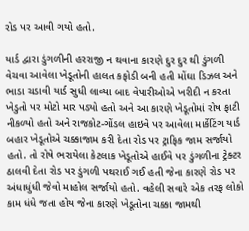રોડ પર આવી ગયો હતો.

યાર્ડ દ્વારા ડુંગળીની હરરાજી ન થવાના કારણે દુર દુર થી ડુંગળી વેચવા આવેલા ખેડૂતોની હાલત કફોડી બની હતી મોંઘા ડિઝલ અને ભાડા ચડાવી યાર્ડ સુધી લાવ્યા બાદ વેપારીઓએ ખરીદી ન કરતા ખેડુતો પર મોટો માર પડ્યો હતો અને આ કારણે ખેડૂતોમાં રોષ ફાટી નીકળ્યો હતો અને રાજકોટ-ગોંડલ હાઇવે પર આવેલા માર્કેટિંગ યાર્ડ બહાર ખેડૂતોએ ચક્કાજામ કરી દેતા રોડ પર ટ્રાફિક જામ સર્જાયો હતો. તો રોષે ભરાયેલા કેટલાક ખેડૂતોએ હાઈવે પર ડુંગળીના ટ્રેક્ટર ઠાલવી દેતા રોડ પર ડુંગળી પથરાઈ ગઈ હતી જેના કારણે રોડ પર અંધાધુંધી જેવો માહોલ સર્જાયો હતો. વહેલી સવારે એક તરફ લોકો કામ ધંધે જતા હોય જેના કારણે ખેડૂતોના ચક્કા જામથી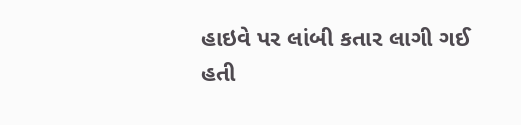હાઇવે પર લાંબી કતાર લાગી ગઈ હતી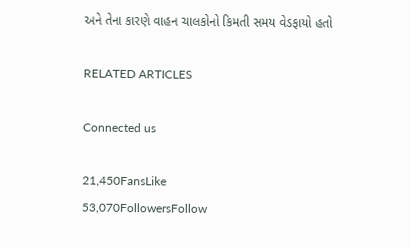અને તેના કારણે વાહન ચાલકોનો કિમતી સમય વેડફાયો હતો

RELATED ARTICLES

Connected us

21,450FansLike
53,070FollowersFollow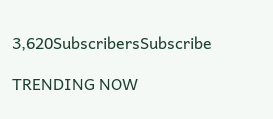3,620SubscribersSubscribe

TRENDING NOW